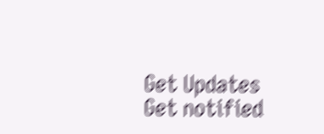Get Updates
Get notified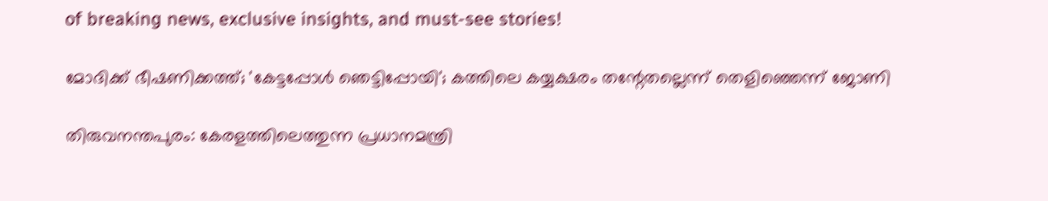of breaking news, exclusive insights, and must-see stories!

മോദിക്ക് ഭീഷണിക്കത്ത്; 'കേട്ടപ്പോള്‍ ഞെട്ടിപ്പോയി'; കത്തിലെ കയ്യക്ഷരം തന്റേതല്ലെന്ന് തെളിഞ്ഞെന്ന് ജോണി

തിരുവനന്തപുരം: കേരളത്തിലെത്തുന്ന പ്രധാനമന്ത്രി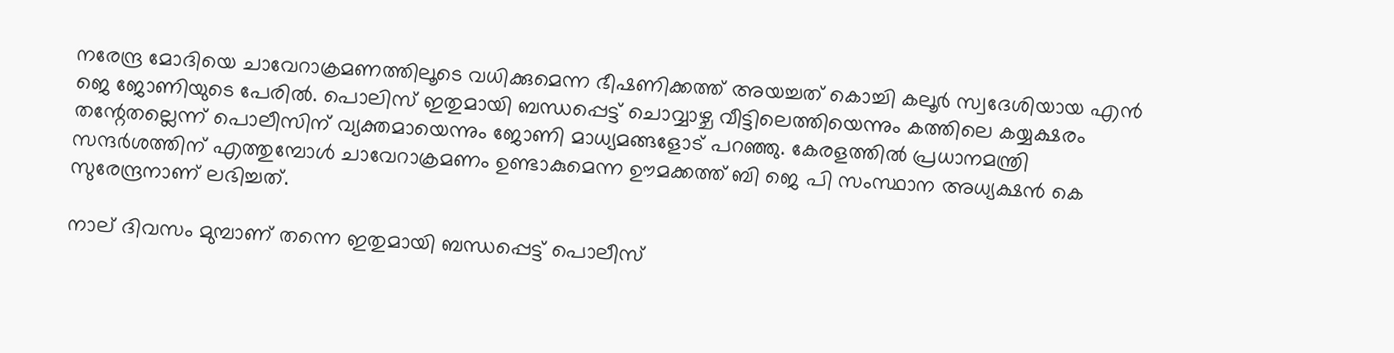നരേന്ദ്ര മോദിയെ ചാവേറാക്രമണത്തിലൂടെ വധിക്കുമെന്ന ഭീഷണിക്കത്ത് അയച്ചത് കൊച്ചി കലൂര്‍ സ്വദേശിയായ എന്‍ ജെ ജോണിയുടെ പേരില്‍. പൊലിസ് ഇതുമായി ബന്ധപ്പെട്ട് ചൊവ്വാഴ്ച വീട്ടിലെത്തിയെന്നും കത്തിലെ കയ്യക്ഷരം തന്റേതല്ലെന്ന് പൊലീസിന് വ്യക്തമായെന്നും ജോണി മാധ്യമങ്ങളോട് പറഞ്ഞു. കേരളത്തില്‍ പ്രധാനമന്ത്രി സന്ദര്‍ശത്തിന് എത്തുമ്പോള്‍ ചാവേറാക്രമണം ഉണ്ടാകുമെന്ന ഊമക്കത്ത് ബി ജെ പി സംസ്ഥാന അധ്യക്ഷന്‍ കെ സുരേന്ദ്രനാണ് ലഭിച്ചത്.

നാല് ദിവസം മുമ്പാണ് തന്നെ ഇതുമായി ബന്ധപ്പെട്ട് പൊലീസ്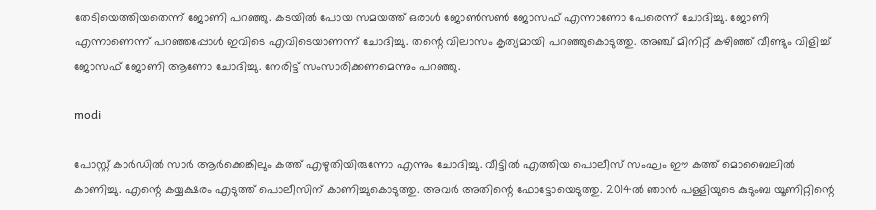തേടിയെത്തിയതെന്ന് ജോണി പറഞ്ഞു. കടയില്‍ പോയ സമയത്ത് ഒരാള്‍ ജോണ്‍സണ്‍ ജോസഫ് എന്നാണോ പേരെന്ന് ചോദിച്ചു. ജോണി എന്നാണെന്ന് പറഞ്ഞപ്പോള്‍ ഇവിടെ എവിടെയാണന്ന് ചോദിച്ചു. തന്റെ വിലാസം കൃത്യമായി പറഞ്ഞുകൊടുത്തു. അഞ്ച് മിനിറ്റ് കഴിഞ്ഞ് വീണ്ടും വിളിച്ച് ജോസഫ് ജോണി ആണോ ചോദിച്ചു. നേരിട്ട് സംസാരിക്കണമെന്നും പറഞ്ഞു.

modi

പോസ്റ്റ് കാര്‍ഡില്‍ സാര്‍ ആര്‍ക്കെങ്കിലും കത്ത് എഴുതിയിരുന്നോ എന്നും ചോദിച്ചു. വീട്ടില്‍ എത്തിയ പൊലീസ് സംഘം ഈ കത്ത് മൊബൈലില്‍ കാണിച്ചു. എന്റെ കയ്യക്ഷരം എടുത്ത് പൊലീസിന് കാണിച്ചുകൊടുത്തു. അവര്‍ അതിന്റെ ഫോട്ടോയെടുത്തു. 2014ല്‍ ഞാന്‍ പള്ളിയുടെ കുടുംബ യൂണിറ്റിന്റെ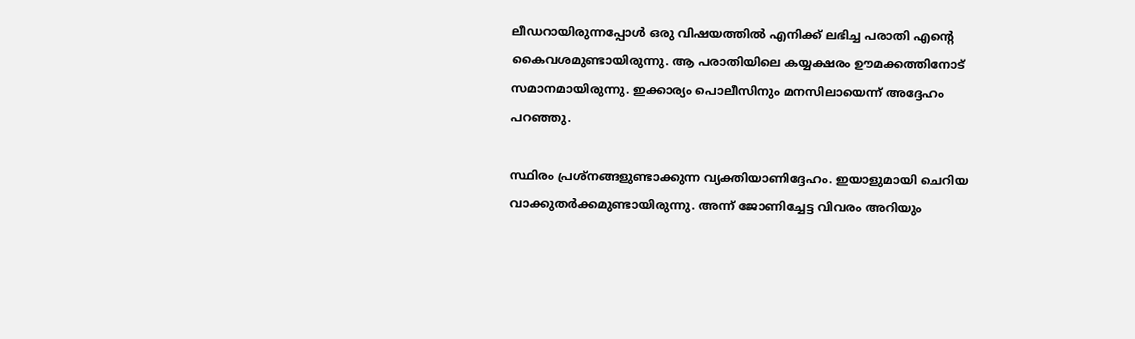ലീഡറായിരുന്നപ്പോള്‍ ഒരു വിഷയത്തില്‍ എനിക്ക് ലഭിച്ച പരാതി എന്റെ കൈവശമുണ്ടായിരുന്നു. ആ പരാതിയിലെ കയ്യക്ഷരം ഊമക്കത്തിനോട് സമാനമായിരുന്നു. ഇക്കാര്യം പൊലീസിനും മനസിലായെന്ന് അദ്ദേഹം പറഞ്ഞു.

സ്ഥിരം പ്രശ്‌നങ്ങളുണ്ടാക്കുന്ന വ്യക്തിയാണിദ്ദേഹം. ഇയാളുമായി ചെറിയ വാക്കുതര്‍ക്കമുണ്ടായിരുന്നു. അന്ന് ജോണിച്ചേട്ട വിവരം അറിയും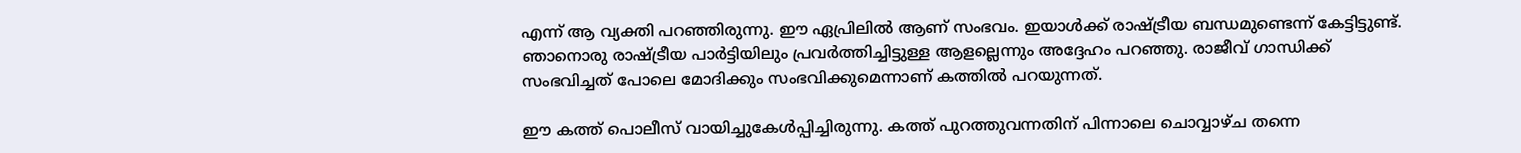എന്ന് ആ വ്യക്തി പറഞ്ഞിരുന്നു. ഈ ഏപ്രിലില്‍ ആണ് സംഭവം. ഇയാള്‍ക്ക് രാഷ്ട്രീയ ബന്ധമുണ്ടെന്ന് കേട്ടിട്ടുണ്ട്. ഞാനൊരു രാഷ്ട്രീയ പാര്‍ട്ടിയിലും പ്രവര്‍ത്തിച്ചിട്ടുള്ള ആളല്ലെന്നും അദ്ദേഹം പറഞ്ഞു. രാജീവ് ഗാന്ധിക്ക് സംഭവിച്ചത് പോലെ മോദിക്കും സംഭവിക്കുമെന്നാണ് കത്തില്‍ പറയുന്നത്.

ഈ കത്ത് പൊലീസ് വായിച്ചുകേള്‍പ്പിച്ചിരുന്നു. കത്ത് പുറത്തുവന്നതിന് പിന്നാലെ ചൊവ്വാഴ്ച തന്നെ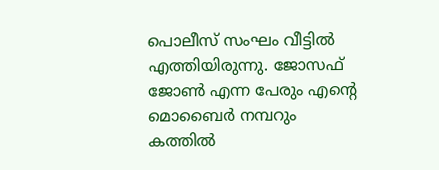പൊലീസ് സംഘം വീട്ടില്‍ എത്തിയിരുന്നു. ജോസഫ് ജോണ്‍ എന്ന പേരും എന്റെ മൊബൈര്‍ നമ്പറും കത്തില്‍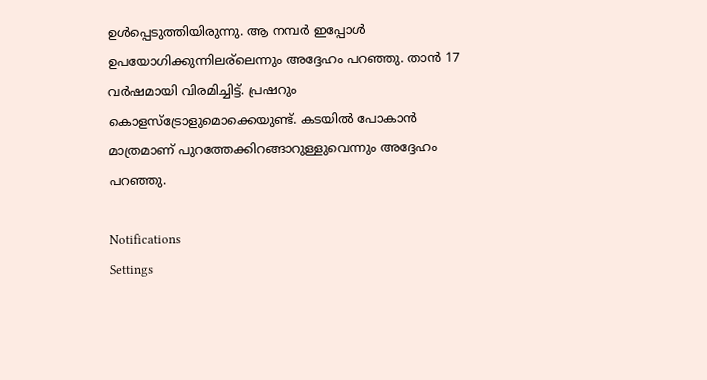ഉള്‍പ്പെടുത്തിയിരുന്നു. ആ നമ്പര്‍ ഇപ്പോള്‍ ഉപയോഗിക്കുന്നിലര്‌ലെന്നും അദ്ദേഹം പറഞ്ഞു. താന്‍ 17 വര്‍ഷമായി വിരമിച്ചിട്ട്. പ്രഷറും കൊളസ്‌ട്രോളുമൊക്കെയുണ്ട്. കടയില്‍ പോകാന്‍ മാത്രമാണ് പുറത്തേക്കിറങ്ങാറുള്ളുവെന്നും അദ്ദേഹം പറഞ്ഞു.

Notifications
Settings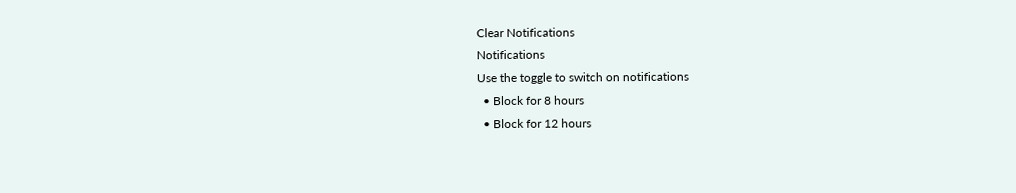Clear Notifications
Notifications
Use the toggle to switch on notifications
  • Block for 8 hours
  • Block for 12 hours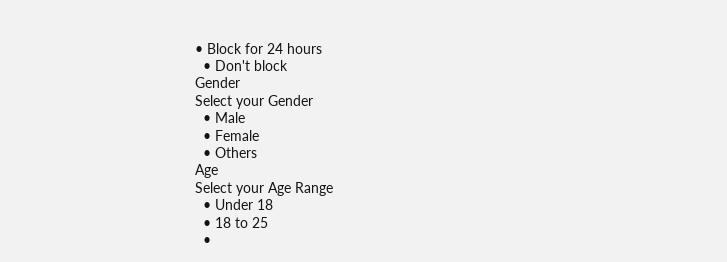• Block for 24 hours
  • Don't block
Gender
Select your Gender
  • Male
  • Female
  • Others
Age
Select your Age Range
  • Under 18
  • 18 to 25
  •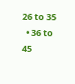26 to 35
  • 36 to 45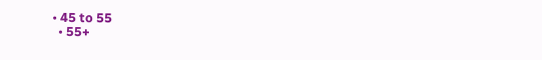• 45 to 55
  • 55+